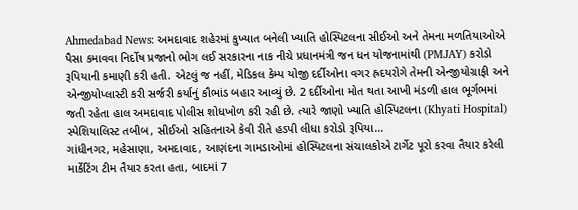Ahmedabad News: અમદાવાદ શહેરમાં કુખ્યાત બનેલી ખ્યાતિ હોસ્પિટલના સીઈઓ અને તેમના મળતિયાઓએ પૈસા કમાવવા નિર્દોષ પ્રજાનો ભોગ લઈ સરકારના નાક નીચે પ્રધાનમંત્રી જન ધન યોજનામાંથી (PMJAY) કરોડો રૂપિયાની કમાણી કરી હતી. એટલું જ નહીં, મેડિકલ કેમ્પ યોજી દર્દીઓના વગર હ્રદયરોગે તેમની એન્જીયોગ્રાફી અને એન્જીયોપ્લાસ્ટી કરી સર્જરી કર્યાનું કૌભાંડ બહાર આવ્યું છે. 2 દર્દીઓના મોત થતા આખી મંડળી હાલ ભૂર્ગભમાં જતી રહેતા હાલ અમદાવાદ પોલીસ શોધખોળ કરી રહી છે. ત્યારે જાણો ખ્યાતિ હોસ્પિટલના (Khyati Hospital) સ્પેશિયાલિસ્ટ તબીબ, સીઈઓ સહિતનાએ કેવી રીતે હડપી લીધા કરોડો રૂપિયા…
ગાંધીનગર, મહેસાણા, અમદાવાદ, આણંદના ગામડાઓમાં હોસ્પિટલના સંચાલકોએ ટાર્ગેટ પૂરો કરવા તૈયાર કરેલી માર્કેટિંગ ટીમ તૈયાર કરતા હતા, બાદમાં 7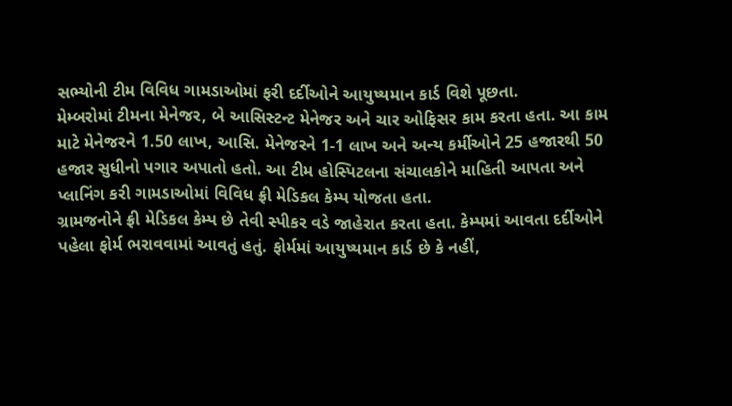સભ્યોની ટીમ વિવિધ ગામડાઓમાં ફરી દર્દીઓને આયુષ્યમાન કાર્ડ વિશે પૂછતા.
મેમ્બરોમાં ટીમના મેનેજર, બે આસિસ્ટન્ટ મેનેજર અને ચાર ઓફિસર કામ કરતા હતા. આ કામ માટે મેનેજરને 1.50 લાખ, આસિ. મેનેજરને 1-1 લાખ અને અન્ય કર્મીઓને 25 હજારથી 50 હજાર સુધીનો પગાર અપાતો હતો. આ ટીમ હોસ્પિટલના સંચાલકોને માહિતી આપતા અને પ્લાનિંગ કરી ગામડાઓમાં વિવિધ ફ્રી મેડિકલ કેમ્પ યોજતા હતા.
ગ્રામજનોને ફ્રી મેડિકલ કેમ્પ છે તેવી સ્પીકર વડે જાહેરાત કરતા હતા. કેમ્પમાં આવતા દર્દીઓને પહેલા ફોર્મ ભરાવવામાં આવતું હતું. ફોર્મમાં આયુષ્યમાન કાર્ડ છે કે નહીં,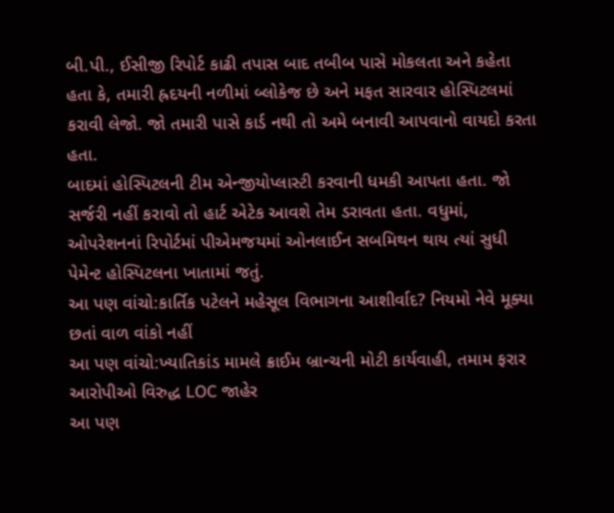બી.પી., ઈસીજી રિપોર્ટ કાઢી તપાસ બાદ તબીબ પાસે મોકલતા અને કહેતા હતા કે, તમારી હ્રદયની નળીમાં બ્લોકેજ છે અને મફત સારવાર હોસ્પિટલમાં કરાવી લેજો. જો તમારી પાસે કાર્ડ નથી તો અમે બનાવી આપવાનો વાયદો કરતા હતા.
બાદમાં હોસ્પિટલની ટીમ એન્જીયોપ્લાસ્ટી કરવાની ધમકી આપતા હતા. જો સર્જરી નહીં કરાવો તો હાર્ટ એટેક આવશે તેમ ડરાવતા હતા. વધુમાં, ઓપરેશનનાં રિપોર્ટમાં પીએમજયમાં ઓનલાઈન સબમિથન થાય ત્યાં સુધી પેમેન્ટ હોસ્પિટલના ખાતામાં જતું.
આ પણ વાંચો:કાર્તિક પટેલને મહેસૂલ વિભાગના આશીર્વાદ? નિયમો નેવે મૂક્યા છતાં વાળ વાંકો નહીં
આ પણ વાંચો:ખ્યાતિકાંડ મામલે ક્રાઈમ બ્રાન્ચની મોટી કાર્યવાહી, તમામ ફરાર આરોપીઓ વિરુદ્ધ LOC જાહેર
આ પણ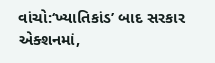વાંચો:‘ખ્યાતિકાંડ’ બાદ સરકાર એક્શનમાં,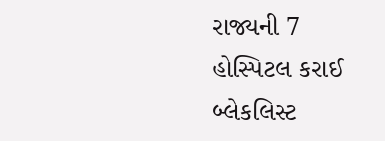રાજ્યની 7 હોસ્પિટલ કરાઈ બ્લેકલિસ્ટ